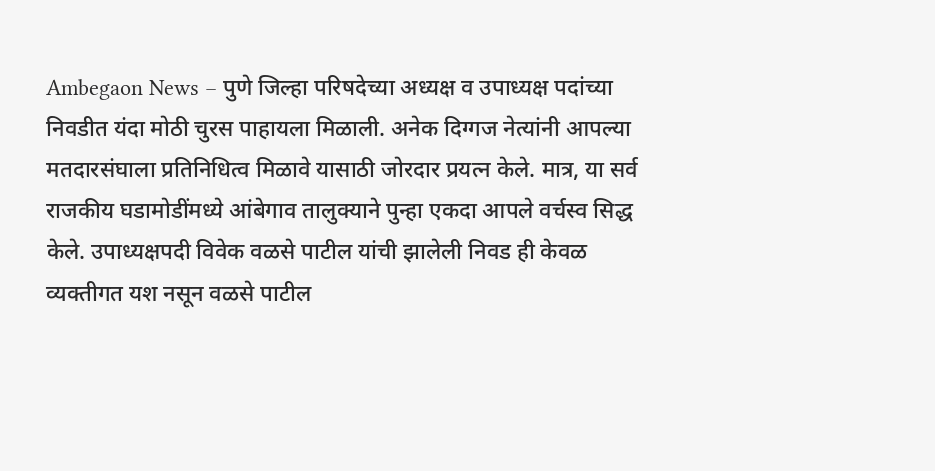Ambegaon News – पुणे जिल्हा परिषदेच्या अध्यक्ष व उपाध्यक्ष पदांच्या निवडीत यंदा मोठी चुरस पाहायला मिळाली. अनेक दिग्गज नेत्यांनी आपल्या मतदारसंघाला प्रतिनिधित्व मिळावे यासाठी जोरदार प्रयत्न केले. मात्र, या सर्व राजकीय घडामोडींमध्ये आंबेगाव तालुक्याने पुन्हा एकदा आपले वर्चस्व सिद्ध केले. उपाध्यक्षपदी विवेक वळसे पाटील यांची झालेली निवड ही केवळ व्यक्तीगत यश नसून वळसे पाटील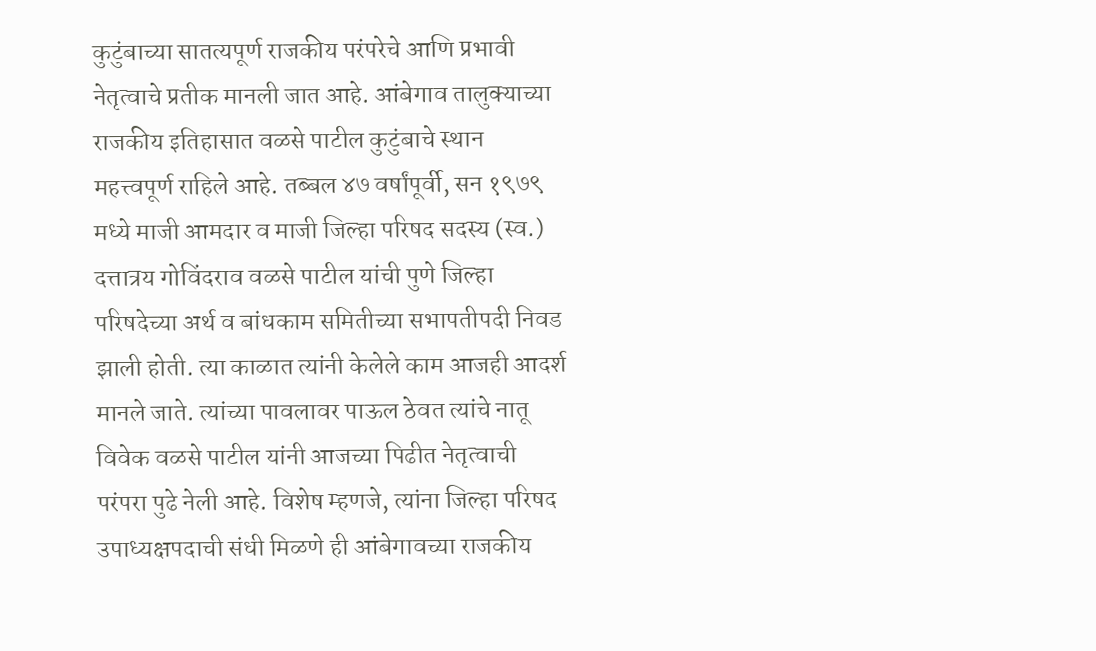कुटुंबाच्या सातत्यपूर्ण राजकीय परंपरेचे आणि प्रभावी नेतृत्वाचे प्रतीक मानली जात आहे. आंबेगाव तालुक्याच्या राजकीय इतिहासात वळसे पाटील कुटुंबाचे स्थान महत्त्वपूर्ण राहिले आहे. तब्बल ४७ वर्षांपूर्वी, सन १९७९ मध्ये माजी आमदार व माजी जिल्हा परिषद सदस्य (स्व.) दत्तात्रय गोविंदराव वळसे पाटील यांची पुणे जिल्हा परिषदेच्या अर्थ व बांधकाम समितीच्या सभापतीपदी निवड झाली होती. त्या काळात त्यांनी केलेले काम आजही आदर्श मानले जाते. त्यांच्या पावलावर पाऊल ठेवत त्यांचे नातू विवेक वळसे पाटील यांनी आजच्या पिढीत नेतृत्वाची परंपरा पुढे नेली आहे. विशेष म्हणजे, त्यांना जिल्हा परिषद उपाध्यक्षपदाची संधी मिळणे ही आंबेगावच्या राजकीय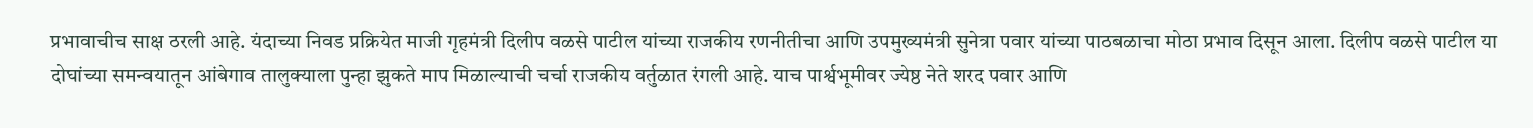प्रभावाचीच साक्ष ठरली आहे. यंदाच्या निवड प्रक्रियेत माजी गृहमंत्री दिलीप वळसे पाटील यांच्या राजकीय रणनीतीचा आणि उपमुख्यमंत्री सुनेत्रा पवार यांच्या पाठबळाचा मोठा प्रभाव दिसून आला. दिलीप वळसे पाटील या दोघांच्या समन्वयातून आंबेगाव तालुक्याला पुन्हा झुकते माप मिळाल्याची चर्चा राजकीय वर्तुळात रंगली आहे. याच पार्श्वभूमीवर ज्येष्ठ नेते शरद पवार आणि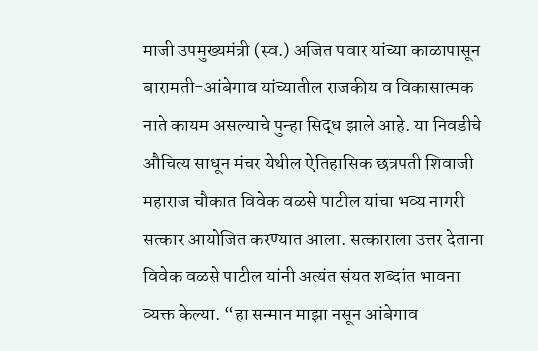माजी उपमुख्यमंत्री (स्व.) अजित पवार यांच्या काळापासून बारामती-आंबेगाव यांच्यातील राजकीय व विकासात्मक नाते कायम असल्याचे पुन्हा सिद्ध झाले आहे. या निवडीचे औचित्य साधून मंचर येथील ऐतिहासिक छत्रपती शिवाजी महाराज चौकात विवेक वळसे पाटील यांचा भव्य नागरी सत्कार आयोजित करण्यात आला. सत्काराला उत्तर देताना विवेक वळसे पाटील यांनी अत्यंत संयत शब्दांत भावना व्यक्त केल्या. “हा सन्मान माझा नसून आंबेगाव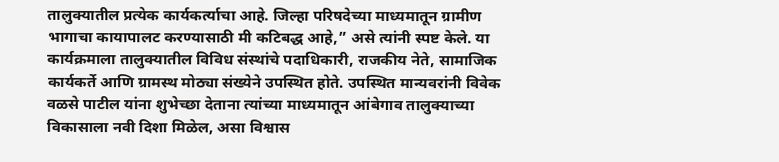तालुक्यातील प्रत्येक कार्यकर्त्याचा आहे. जिल्हा परिषदेच्या माध्यमातून ग्रामीण भागाचा कायापालट करण्यासाठी मी कटिबद्ध आहे,” असे त्यांनी स्पष्ट केले. या कार्यक्रमाला तालुक्यातील विविध संस्थांचे पदाधिकारी, राजकीय नेते, सामाजिक कार्यकर्ते आणि ग्रामस्थ मोठ्या संख्येने उपस्थित होते. उपस्थित मान्यवरांनी विवेक वळसे पाटील यांना शुभेच्छा देताना त्यांच्या माध्यमातून आंबेगाव तालुक्याच्या विकासाला नवी दिशा मिळेल, असा विश्वास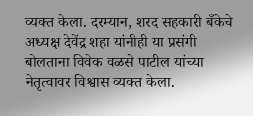व्यक्त केला. दरम्यान, शरद सहकारी बँकेचे अध्यक्ष देवेंद्र शहा यांनीही या प्रसंगी बोलताना विवेक वळसे पाटील यांच्या नेतृत्वावर विश्वास व्यक्त केला.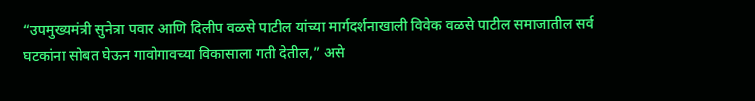“उपमुख्यमंत्री सुनेत्रा पवार आणि दिलीप वळसे पाटील यांच्या मार्गदर्शनाखाली विवेक वळसे पाटील समाजातील सर्व घटकांना सोबत घेऊन गावोगावच्या विकासाला गती देतील,” असे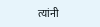त्यांनी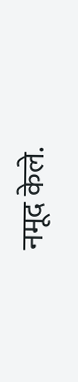नमूद केले.